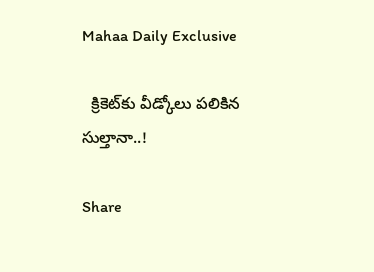Mahaa Daily Exclusive

  క్రికెట్‌కు వీడ్కోలు పలికిన సుల్తానా..!

Share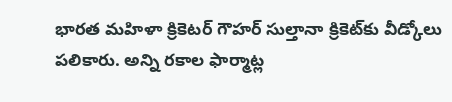భారత మహిళా క్రికెటర్ గౌహర్ సుల్తానా క్రికెట్‌కు వీడ్కోలు పలికారు. అన్ని రకాల ఫార్మాట్ల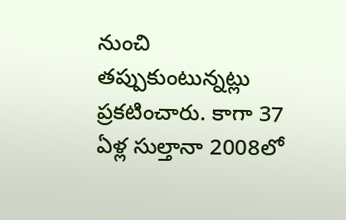నుంచి తప్పుకుంటున్నట్లు  ప్రకటించారు. కాగా 37 ఏళ్ల సుల్తానా 2008లో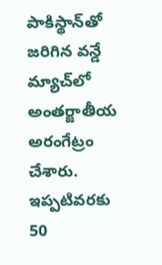పాకిస్థాన్‌తో జరిగిన వన్డే మ్యాచ్‌లో అంతర్జాతీయ అరంగేట్రం చేశారు. ఇప్పటివరకు 50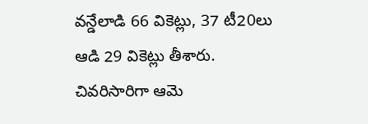వన్డేలాడి 66 వికెట్లు, 37 టీ20లు ఆడి 29 వికెట్లు తీశారు. చివరిసారిగా ఆమె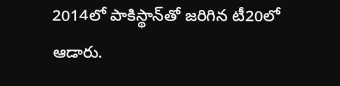2014లో పాకిస్థాన్‌తో జరిగిన టీ20లో ఆడారు.